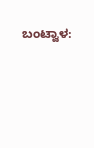ಬಂಟ್ವಾಳ: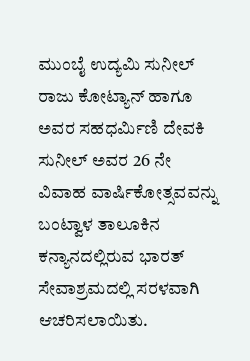ಮುಂಬೈ ಉದ್ಯಮಿ ಸುನೀಲ್ ರಾಜು ಕೋಟ್ಯಾನ್ ಹಾಗೂ ಅವರ ಸಹಧರ್ಮಿಣಿ ದೇವಕಿ ಸುನೀಲ್ ಅವರ 26 ನೇ ವಿವಾಹ ವಾರ್ಷಿಕೋತ್ಸವವನ್ನು ಬಂಟ್ವಾಳ ತಾಲೂಕಿನ ಕನ್ಯಾನದಲ್ಲಿರುವ ಭಾರತ್ ಸೇವಾಶ್ರಮದಲ್ಲಿ ಸರಳವಾಗಿ ಆಚರಿಸಲಾಯಿತು.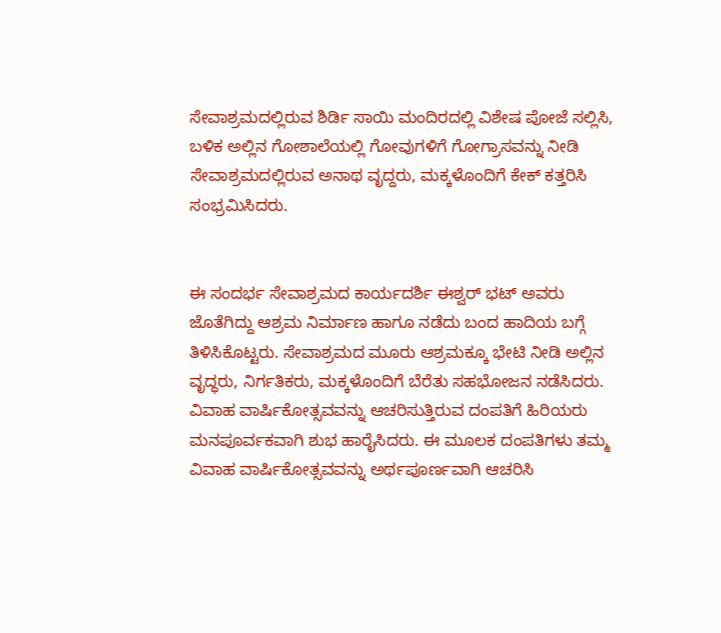ಸೇವಾಶ್ರಮದಲ್ಲಿರುವ ಶಿರ್ಡಿ ಸಾಯಿ ಮಂದಿರದಲ್ಲಿ ವಿಶೇಷ ಪೋಜೆ ಸಲ್ಲಿಸಿ, ಬಳಿಕ ಅಲ್ಲಿನ ಗೋಶಾಲೆಯಲ್ಲಿ ಗೋವುಗಳಿಗೆ ಗೋಗ್ರಾಸವನ್ನು ನೀಡಿ ಸೇವಾಶ್ರಮದಲ್ಲಿರುವ ಅನಾಥ ವೃದ್ದರು, ಮಕ್ಕಳೊಂದಿಗೆ ಕೇಕ್ ಕತ್ತರಿಸಿ ಸಂಭ್ರಮಿಸಿದರು.


ಈ ಸಂದರ್ಭ ಸೇವಾಶ್ರಮದ ಕಾರ್ಯದರ್ಶಿ ಈಶ್ವರ್ ಭಟ್ ಅವರು ಜೊತೆಗಿದ್ದು ಆಶ್ರಮ ನಿರ್ಮಾಣ ಹಾಗೂ ನಡೆದು ಬಂದ ಹಾದಿಯ ಬಗ್ಗೆ ತಿಳಿಸಿಕೊಟ್ಟರು. ಸೇವಾಶ್ರಮದ ಮೂರು ಆಶ್ರಮಕ್ಕೂ ಭೇಟಿ ನೀಡಿ ಅಲ್ಲಿನ ವೃದ್ಧರು, ನಿರ್ಗತಿಕರು, ಮಕ್ಕಳೊಂದಿಗೆ ಬೆರೆತು ಸಹಭೋಜನ ನಡೆಸಿದರು. ವಿವಾಹ ವಾರ್ಷಿಕೋತ್ಸವವನ್ನು ಆಚರಿಸುತ್ತಿರುವ ದಂಪತಿಗೆ ಹಿರಿಯರು ಮನಪೂರ್ವಕವಾಗಿ ಶುಭ ಹಾರೈಸಿದರು. ಈ ಮೂಲಕ ದಂಪತಿಗಳು ತಮ್ಮ ವಿವಾಹ ವಾರ್ಷಿಕೋತ್ಸವವನ್ನು ಅರ್ಥಪೂರ್ಣವಾಗಿ ಆಚರಿಸಿ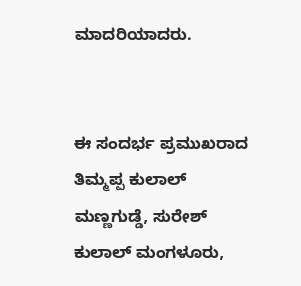ಮಾದರಿಯಾದರು.


ಈ ಸಂದರ್ಭ ಪ್ರಮುಖರಾದ ತಿಮ್ಮಪ್ಪ ಕುಲಾಲ್ ಮಣ್ಣಗುಡ್ಡೆ, ಸುರೇಶ್ ಕುಲಾಲ್ ಮಂಗಳೂರು,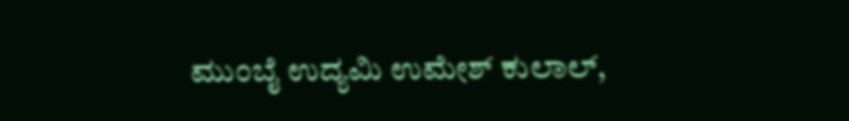ಮುಂಬೈ ಉದ್ಯಮಿ ಉಮೇಶ್ ಕುಲಾಲ್,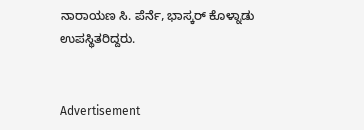ನಾರಾಯಣ ಸಿ. ಪೆರ್ನೆ, ಭಾಸ್ಕರ್ ಕೊಳ್ನಾಡು ಉಪಸ್ಥಿತರಿದ್ದರು.


Advertisement